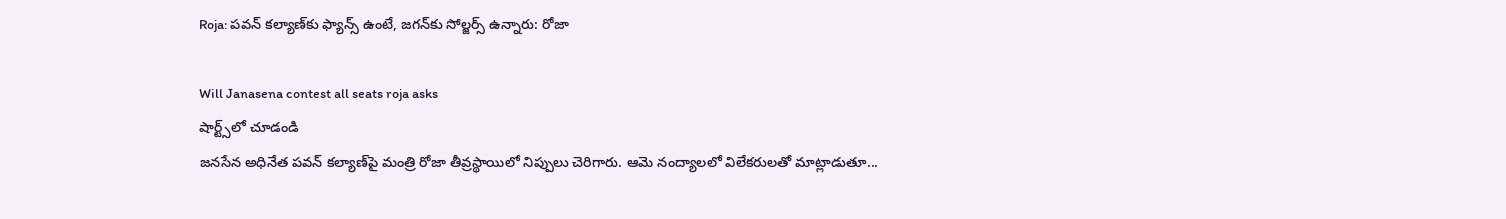Roja: పవన్ కల్యాణ్‌కు ఫ్యాన్స్ ఉంటే, జగన్‌కు సోల్జర్స్ ఉన్నారు: రోజా

Will Janasena contest all seats roja asks
షార్ట్స్‌లో చూడండి
జనసేన అధినేత పవన్ కల్యాణ్‌పై మంత్రి రోజా తీవ్రస్థాయిలో నిప్పులు చెరిగారు. ఆమె నంద్యాలలో విలేకరులతో మాట్లాడుతూ...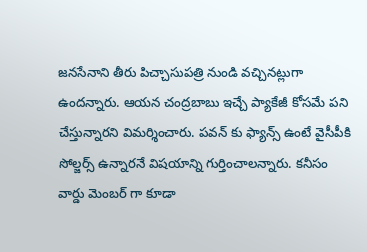జనసేనాని తీరు పిచ్చాసుపత్రి నుండి వచ్చినట్లుగా ఉందన్నారు. ఆయన చంద్రబాబు ఇచ్చే ప్యాకేజీ కోసమే పని చేస్తున్నారని విమర్శించారు. పవన్ కు ఫ్యాన్స్ ఉంటే వైసీపీకి సోల్జర్స్ ఉన్నారనే విషయాన్ని గుర్తించాలన్నారు. కనీసం వార్డు మెంబర్ గా కూడా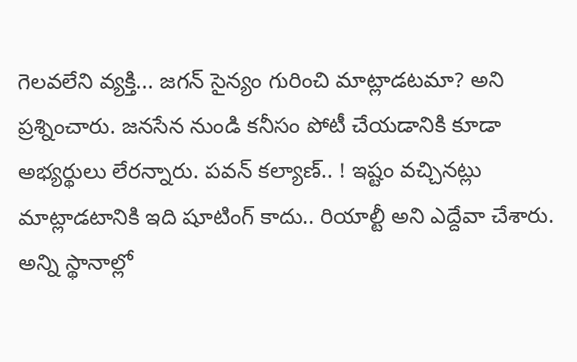గెలవలేని వ్యక్తి... జగన్ సైన్యం గురించి మాట్లాడటమా? అని ప్రశ్నించారు. జనసేన నుండి కనీసం పోటీ చేయడానికి కూడా అభ్యర్థులు లేరన్నారు. పవన్ కల్యాణ్.. ! ఇష్టం వచ్చినట్లు మాట్లాడటానికి ఇది షూటింగ్ కాదు.. రియాల్టీ అని ఎద్దేవా చేశారు. అన్ని స్థానాల్లో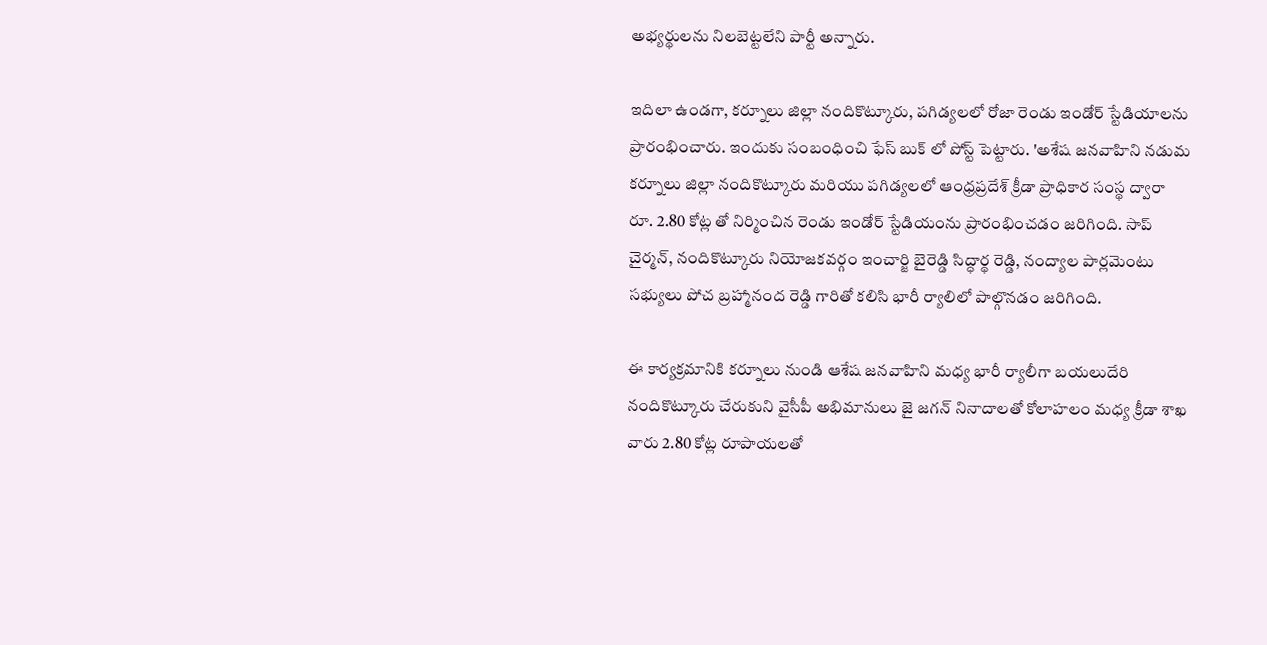అభ్యర్థులను నిలబెట్టలేని పార్టీ అన్నారు.

ఇదిలా ఉండగా, కర్నూలు జిల్లా నందికొట్కూరు, పగిడ్యలలో రోజా రెండు ఇండోర్ స్టేడియాలను ప్రారంభించారు. ఇందుకు సంబంధించి ఫేస్ బుక్ లో పోస్ట్ పెట్టారు. 'అశేష జనవాహిని నడుమ కర్నూలు జిల్లా నందికొట్కూరు మరియు పగిడ్యలలో ఆంధ్రప్రదేశ్ క్రీడా ప్రాధికార సంస్థ ద్వారా రూ. 2.80 కోట్ల తో నిర్మించిన రెండు ఇండోర్ స్టేడియంను ప్రారంభించడం జరిగింది. సాప్ చైర్మన్, నందికొట్కూరు నియోజకవర్గం ఇంచార్జి బైరెడ్డి సిద్ధార్థ రెడ్డి, నంద్యాల పార్లమెంటు సభ్యులు పోచ బ్రహ్మానంద రెడ్డి గారితో కలిసి భారీ ర్యాలిలో పాల్గొనడం జరిగింది.

ఈ కార్యక్రమానికి కర్నూలు నుండి ఆశేష జనవాహిని మధ్య భారీ ర్యాలీగా బయలుదేరి నందికొట్కూరు చేరుకుని వైసీపీ అభిమానులు జై జగన్ నినాదాలతో కోలాహలం మధ్య క్రీడా శాఖ వారు 2.80 కోట్ల రూపాయలతో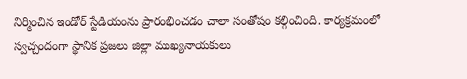నిర్మించిన ఇండోర్ స్టేడియంను ప్రారంభించడం చాలా సంతోషం కల్గించింది. కార్యక్రమంలో స్వచ్చందంగా స్థానిక ప్రజలు జిల్లా ముఖ్యనాయకులు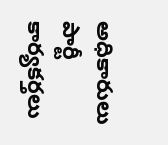అధికారులు పార్టీ కార్యకర్తలు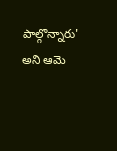పాల్గొన్నారు' అని ఆమె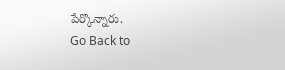పేర్కొన్నారు.
Go Back to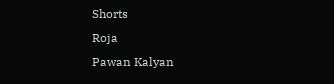Shorts
Roja
Pawan Kalyan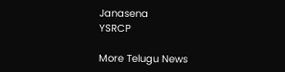Janasena
YSRCP

More Telugu News